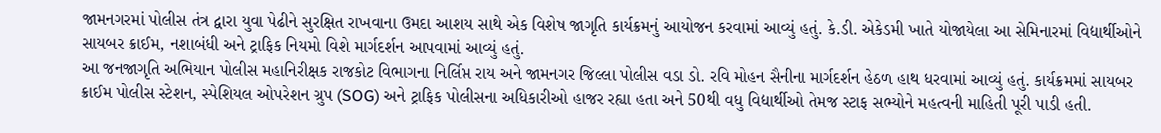જામનગરમાં પોલીસ તંત્ર દ્વારા યુવા પેઢીને સુરક્ષિત રાખવાના ઉમદા આશય સાથે એક વિશેષ જાગૃતિ કાર્યક્રમનું આયોજન કરવામાં આવ્યું હતું. કે.ડી. એકેડમી ખાતે યોજાયેલા આ સેમિનારમાં વિદ્યાર્થીઓને સાયબર ક્રાઈમ, નશાબંધી અને ટ્રાફિક નિયમો વિશે માર્ગદર્શન આપવામાં આવ્યું હતું.
આ જનજાગૃતિ અભિયાન પોલીસ મહાનિરીક્ષક રાજકોટ વિભાગના નિર્લિપ્ત રાય અને જામનગર જિલ્લા પોલીસ વડા ડો. રવિ મોહન સૈનીના માર્ગદર્શન હેઠળ હાથ ધરવામાં આવ્યું હતું. કાર્યક્રમમાં સાયબર ક્રાઈમ પોલીસ સ્ટેશન, સ્પેશિયલ ઓપરેશન ગ્રુપ (SOG) અને ટ્રાફિક પોલીસના અધિકારીઓ હાજર રહ્યા હતા અને 50થી વધુ વિદ્યાર્થીઓ તેમજ સ્ટાફ સભ્યોને મહત્વની માહિતી પૂરી પાડી હતી.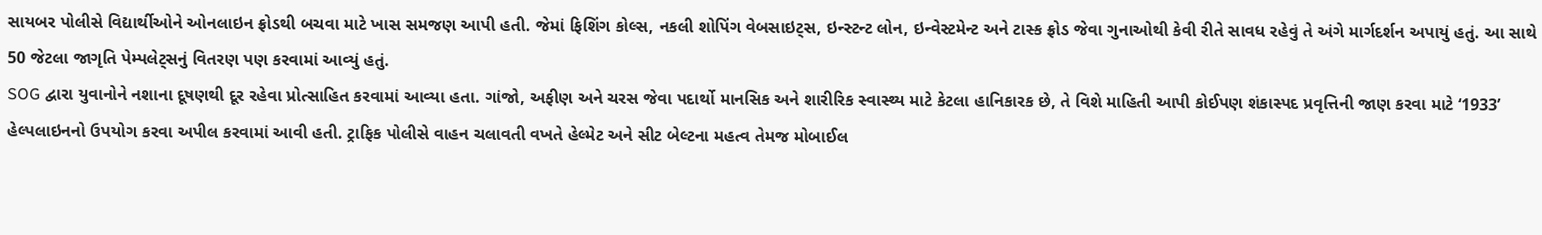સાયબર પોલીસે વિદ્યાર્થીઓને ઓનલાઇન ફ્રોડથી બચવા માટે ખાસ સમજણ આપી હતી. જેમાં ફિશિંગ કોલ્સ, નકલી શોપિંગ વેબસાઇટ્સ, ઇન્સ્ટન્ટ લોન, ઇન્વેસ્ટમેન્ટ અને ટાસ્ક ફ્રોડ જેવા ગુનાઓથી કેવી રીતે સાવધ રહેવું તે અંગે માર્ગદર્શન અપાયું હતું. આ સાથે 50 જેટલા જાગૃતિ પેમ્પલેટ્સનું વિતરણ પણ કરવામાં આવ્યું હતું.
SOG દ્વારા યુવાનોને નશાના દૂષણથી દૂર રહેવા પ્રોત્સાહિત કરવામાં આવ્યા હતા. ગાંજો, અફીણ અને ચરસ જેવા પદાર્થો માનસિક અને શારીરિક સ્વાસ્થ્ય માટે કેટલા હાનિકારક છે, તે વિશે માહિતી આપી કોઈપણ શંકાસ્પદ પ્રવૃત્તિની જાણ કરવા માટે ‘1933’ હેલ્પલાઇનનો ઉપયોગ કરવા અપીલ કરવામાં આવી હતી. ટ્રાફિક પોલીસે વાહન ચલાવતી વખતે હેલ્મેટ અને સીટ બેલ્ટના મહત્વ તેમજ મોબાઈલ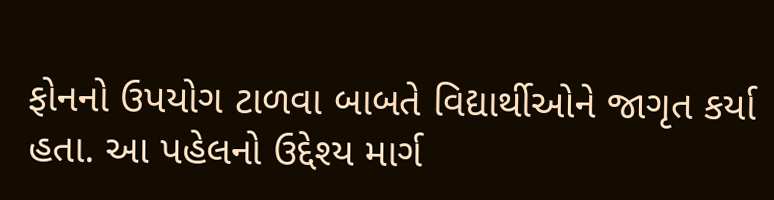ફોનનો ઉપયોગ ટાળવા બાબતે વિદ્યાર્થીઓને જાગૃત કર્યા હતા. આ પહેલનો ઉદ્દેશ્ય માર્ગ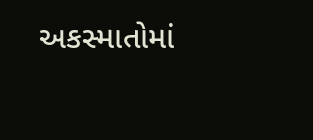અકસ્માતોમાં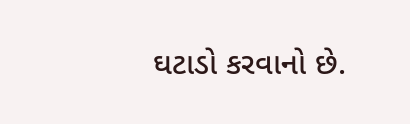ઘટાડો કરવાનો છે.